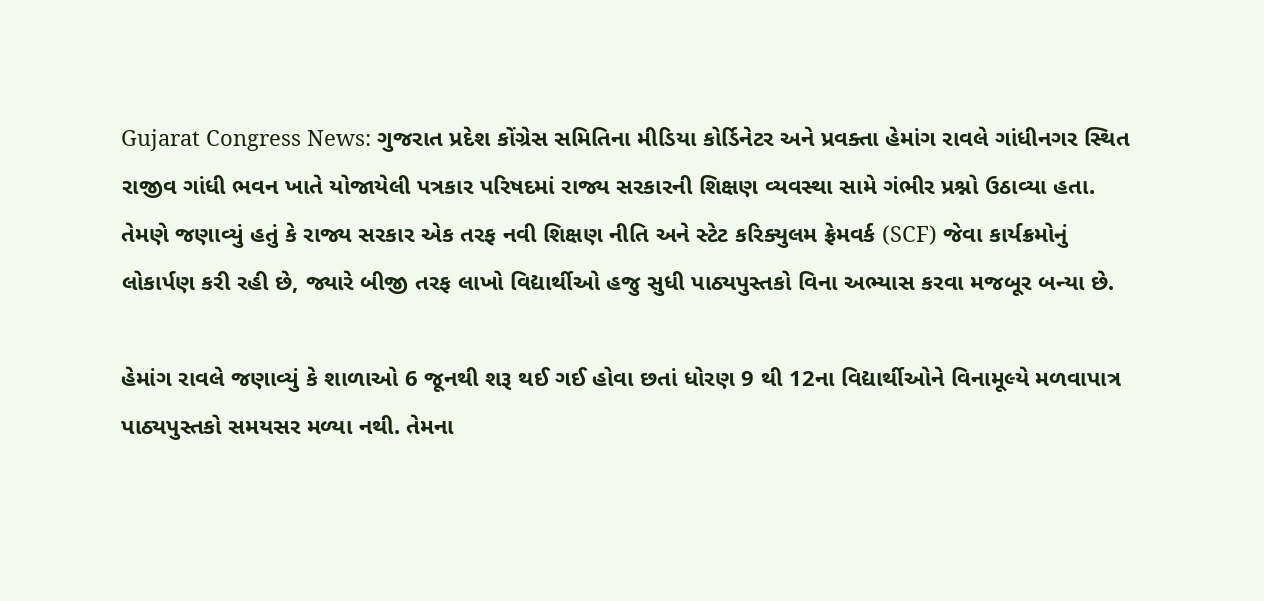Gujarat Congress News: ગુજરાત પ્રદેશ કોંગ્રેસ સમિતિના મીડિયા કોર્ડિનેટર અને પ્રવક્તા હેમાંગ રાવલે ગાંધીનગર સ્થિત રાજીવ ગાંધી ભવન ખાતે યોજાયેલી પત્રકાર પરિષદમાં રાજ્ય સરકારની શિક્ષણ વ્યવસ્થા સામે ગંભીર પ્રશ્નો ઉઠાવ્યા હતા. તેમણે જણાવ્યું હતું કે રાજ્ય સરકાર એક તરફ નવી શિક્ષણ નીતિ અને સ્ટેટ કરિક્યુલમ ફ્રેમવર્ક (SCF) જેવા કાર્યક્રમોનું લોકાર્પણ કરી રહી છે, જ્યારે બીજી તરફ લાખો વિદ્યાર્થીઓ હજુ સુધી પાઠ્યપુસ્તકો વિના અભ્યાસ કરવા મજબૂર બન્યા છે.

હેમાંગ રાવલે જણાવ્યું કે શાળાઓ 6 જૂનથી શરૂ થઈ ગઈ હોવા છતાં ધોરણ 9 થી 12ના વિદ્યાર્થીઓને વિનામૂલ્યે મળવાપાત્ર પાઠ્યપુસ્તકો સમયસર મળ્યા નથી. તેમના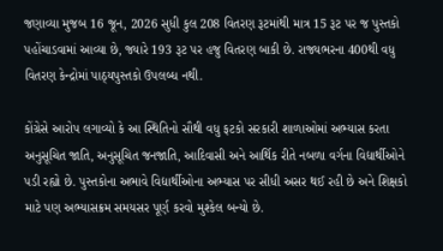જણાવ્યા મુજબ 16 જૂન, 2026 સુધી કુલ 208 વિતરણ રૂટમાંથી માત્ર 15 રૂટ પર જ પુસ્તકો પહોંચાડવામાં આવ્યા છે, જ્યારે 193 રૂટ પર હજુ વિતરણ બાકી છે. રાજ્યભરના 400થી વધુ વિતરણ કેન્દ્રોમાં પાઠ્યપુસ્તકો ઉપલબ્ધ નથી.

કોંગ્રેસે આરોપ લગાવ્યો કે આ સ્થિતિનો સૌથી વધુ ફટકો સરકારી શાળાઓમાં અભ્યાસ કરતા અનુસૂચિત જાતિ, અનુસૂચિત જનજાતિ, આદિવાસી અને આર્થિક રીતે નબળા વર્ગના વિદ્યાર્થીઓને પડી રહ્યો છે. પુસ્તકોના અભાવે વિદ્યાર્થીઓના અભ્યાસ પર સીધી અસર થઈ રહી છે અને શિક્ષકો માટે પણ અભ્યાસક્રમ સમયસર પૂર્ણ કરવો મુશ્કેલ બન્યો છે.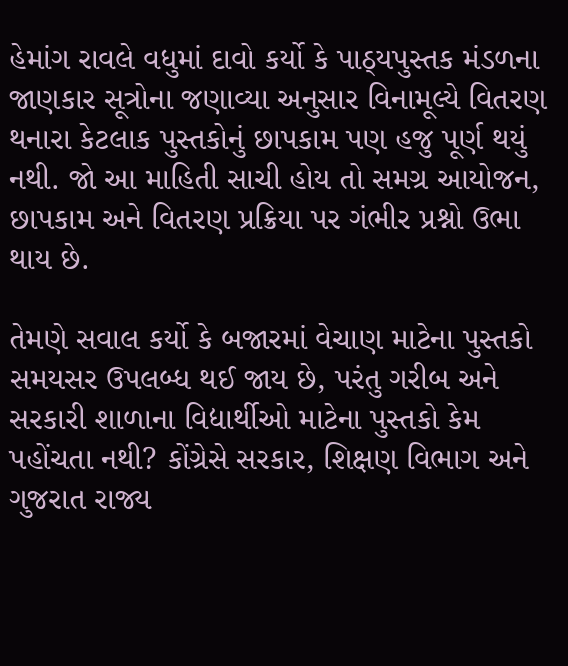હેમાંગ રાવલે વધુમાં દાવો કર્યો કે પાઠ્યપુસ્તક મંડળના જાણકાર સૂત્રોના જણાવ્યા અનુસાર વિનામૂલ્યે વિતરણ થનારા કેટલાક પુસ્તકોનું છાપકામ પણ હજુ પૂર્ણ થયું નથી. જો આ માહિતી સાચી હોય તો સમગ્ર આયોજન, છાપકામ અને વિતરણ પ્રક્રિયા પર ગંભીર પ્રશ્નો ઉભા થાય છે.

તેમણે સવાલ કર્યો કે બજારમાં વેચાણ માટેના પુસ્તકો સમયસર ઉપલબ્ધ થઈ જાય છે, પરંતુ ગરીબ અને સરકારી શાળાના વિદ્યાર્થીઓ માટેના પુસ્તકો કેમ પહોંચતા નથી? કોંગ્રેસે સરકાર, શિક્ષણ વિભાગ અને ગુજરાત રાજ્ય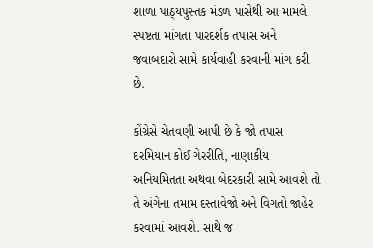શાળા પાઠ્યપુસ્તક મંડળ પાસેથી આ મામલે સ્પષ્ટતા માંગતા પારદર્શક તપાસ અને જવાબદારો સામે કાર્યવાહી કરવાની માંગ કરી છે.

કોંગ્રેસે ચેતવણી આપી છે કે જો તપાસ દરમિયાન કોઈ ગેરરીતિ, નાણાકીય અનિયમિતતા અથવા બેદરકારી સામે આવશે તો તે અંગેના તમામ દસ્તાવેજો અને વિગતો જાહેર કરવામાં આવશે. સાથે જ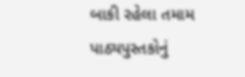બાકી રહેલા તમામ પાઠ્યપુસ્તકોનું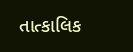તાત્કાલિક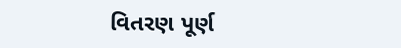વિતરણ પૂર્ણ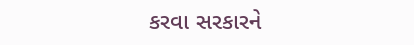કરવા સરકારને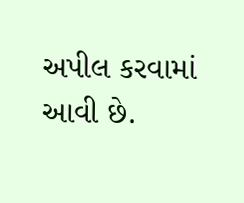અપીલ કરવામાં આવી છે.